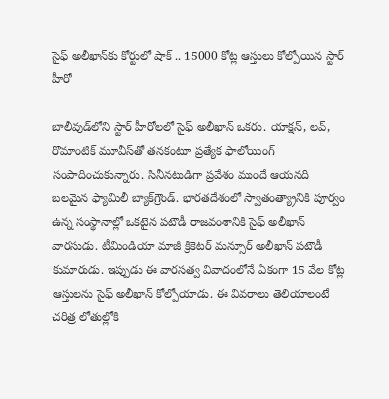సైఫ్ అలీఖాన్‌కు కోర్టులో షాక్ .. 15000 కోట్ల ఆస్తులు కోల్పోయిన స్టార్ హీరో

బాలీవుడ్‌లోని స్టార్ హీరోలలో సైఫ్ అలీఖాన్ ఒకరు. యాక్షన్, లవ్, రొమాంటిక్ మూవీస్‌తో తనకంటూ ప్రత్యేక ఫాలోయింగ్ సంపాదించుకున్నారు. సినీనటుడిగా ప్రవేశం ముందే ఆయనది బలమైన ఫ్యామిలీ బ్యాక్‌గ్రౌండ్. భారతదేశంలో స్వాతంత్య్రానికి పూర్వం ఉన్న సంస్థానాల్లో ఒకటైన పటౌడీ రాజవంశానికి సైఫ్ అలీఖాన్ వారసుడు. టీమిండియా మాజీ క్రికెటర్ మన్సూర్ అలీఖాన్ పటౌడీ కుమారుడు. ఇప్పుడు ఈ వారసత్వ వివాదంలోనే ఏకంగా 15 వేల కోట్ల ఆస్తులను సైఫ్ అలీఖాన్ కోల్పోయాడు. ఈ వివరాలు తెలియాలంటే చరిత్ర లోతుల్లోకి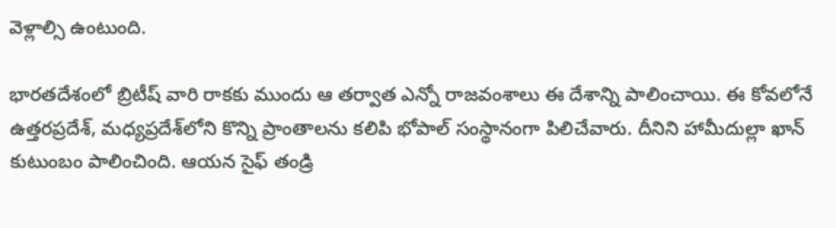వెళ్లాల్సి ఉంటుంది.

భారతదేశంలో బ్రిటీష్ వారి రాకకు ముందు ఆ తర్వాత ఎన్నో రాజవంశాలు ఈ దేశాన్ని పాలించాయి. ఈ కోవలోనే ఉత్తరప్రదేశ్, మధ్యప్రదేశ్‌లోని కొన్ని ప్రాంతాలను కలిపి భోపాల్ సంస్థానంగా పిలిచేవారు. దీనిని హామీదుల్లా ఖాన్ కుటుంబం పాలించింది. ఆయన సైఫ్ తండ్రి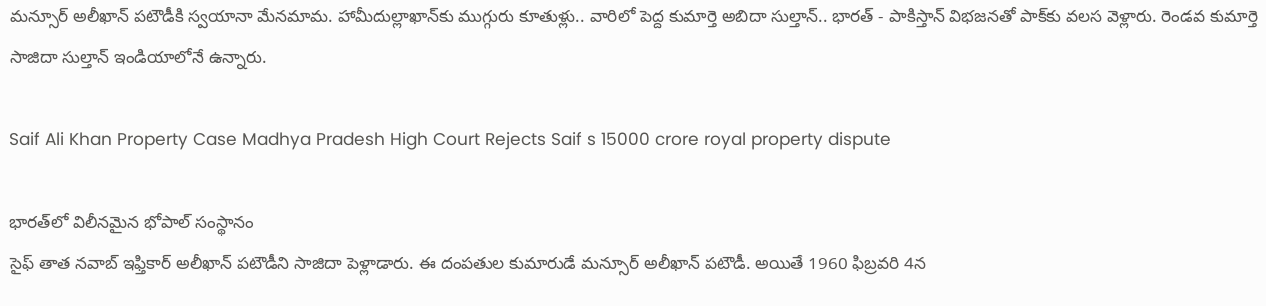మన్సూర్ అలీఖాన్ పటౌడీకి స్వయానా మేనమామ. హామీదుల్లాఖాన్‌కు ముగ్గురు కూతుళ్లు.. వారిలో పెద్ద కుమార్తె అబిదా సుల్తాన్.. భారత్ - పాకిస్తాన్ విభజనతో పాక్‌కు వలస వెళ్లారు. రెండవ కుమార్తె సాజిదా సుల్తాన్ ఇండియాలోనే ఉన్నారు.

Saif Ali Khan Property Case Madhya Pradesh High Court Rejects Saif s 15000 crore royal property dispute

భారత్‌లో విలీనమైన భోపాల్ సంస్థానం
సైఫ్ తాత నవాబ్ ఇఫ్తికార్ అలీఖాన్ పటౌడీని సాజిదా పెళ్లాడారు. ఈ దంపతుల కుమారుడే మన్సూర్ అలీఖాన్ పటౌడీ. అయితే 1960 ఫిబ్రవరి 4న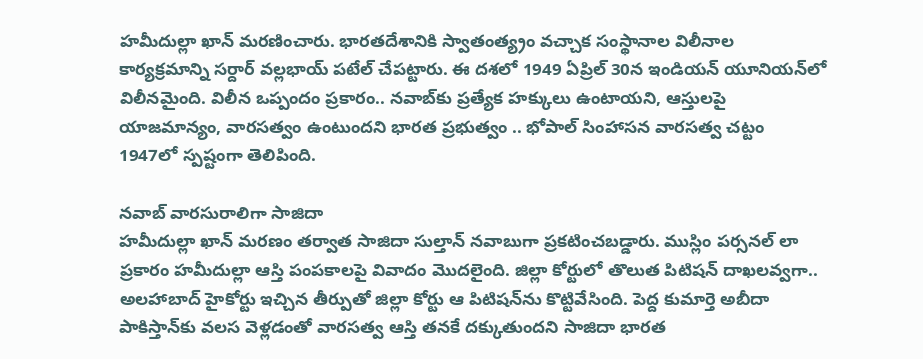హమీదుల్లా ఖాన్ మరణించారు. భారతదేశానికి స్వాతంత్య్రం వచ్చాక సంస్థానాల విలీనాల కార్యక్రమాన్ని సర్దార్ వల్లభాయ్ పటేల్ చేపట్టారు. ఈ దశలో 1949 ఏప్రిల్ 30న ఇండియన్ యూనియన్‌లో విలీనమైంది. విలీన ఒప్పందం ప్రకారం.. నవాబ్‌కు ప్రత్యేక హక్కులు ఉంటాయని, ఆస్తులపై యాజమాన్యం, వారసత్వం ఉంటుందని భారత ప్రభుత్వం .. భోపాల్ సింహాసన వారసత్వ చట్టం 1947లో స్పష్టంగా తెలిపింది.

నవాబ్ వారసురాలిగా సాజిదా
హమీదుల్లా ఖాన్ మరణం తర్వాత సాజిదా సుల్తాన్ నవాబుగా ప్రకటించబడ్డారు. ముస్లిం పర్సనల్ లా ప్రకారం హమీదుల్లా ఆస్తి పంపకాలపై వివాదం మొదలైంది. జిల్లా కోర్టులో తొలుత పిటిషన్ దాఖలవ్వగా.. అలహాబాద్ హైకోర్టు ఇచ్చిన తీర్పుతో జిల్లా కోర్టు ఆ పిటిషన్‌ను కొట్టివేసింది. పెద్ద కుమార్తె అబీదా పాకిస్తాన్‌కు వలస వెళ్లడంతో వారసత్వ ఆస్తి తనకే దక్కుతుందని సాజిదా భారత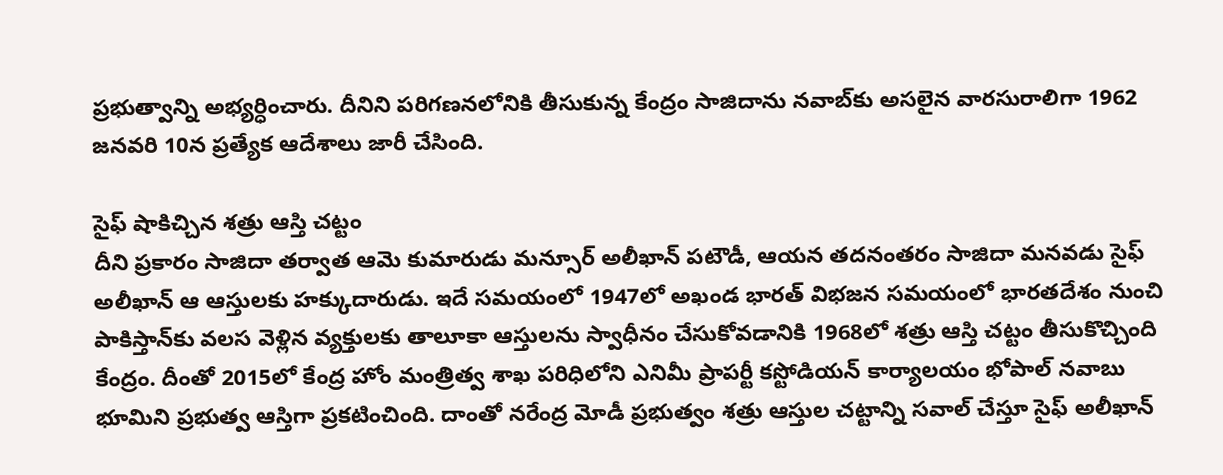ప్రభుత్వాన్ని అభ్యర్ధించారు. దీనిని పరిగణనలోనికి తీసుకున్న కేంద్రం సాజిదాను నవాబ్‌కు అసలైన వారసురాలిగా 1962 జనవరి 10న ప్రత్యేక ఆదేశాలు జారీ చేసింది.

సైఫ్ షాకిచ్చిన శత్రు ఆస్తి చట్టం
దీని ప్రకారం సాజిదా తర్వాత ఆమె కుమారుడు మన్సూర్ అలీఖాన్ పటౌడీ, ఆయన తదనంతరం సాజిదా మనవడు సైఫ్ అలీఖాన్ ఆ ఆస్తులకు హక్కుదారుడు. ఇదే సమయంలో 1947లో అఖండ భారత్ విభజన సమయంలో భారతదేశం నుంచి పాకిస్తాన్‌కు వలస వెళ్లిన వ్యక్తులకు తాలూకా ఆస్తులను స్వాధీనం చేసుకోవడానికి 1968లో శత్రు ఆస్తి చట్టం తీసుకొచ్చింది కేంద్రం. దీంతో 2015లో కేంద్ర హోం మంత్రిత్వ శాఖ పరిధిలోని ఎనిమీ ప్రాపర్టీ కస్టోడియన్ కార్యాలయం భోపాల్ నవాబు భూమిని ప్రభుత్వ ఆస్తిగా ప్రకటించింది. దాంతో నరేంద్ర మోడీ ప్రభుత్వం శత్రు ఆస్తుల చట్టాన్ని సవాల్ చేస్తూ సైఫ్ అలీఖాన్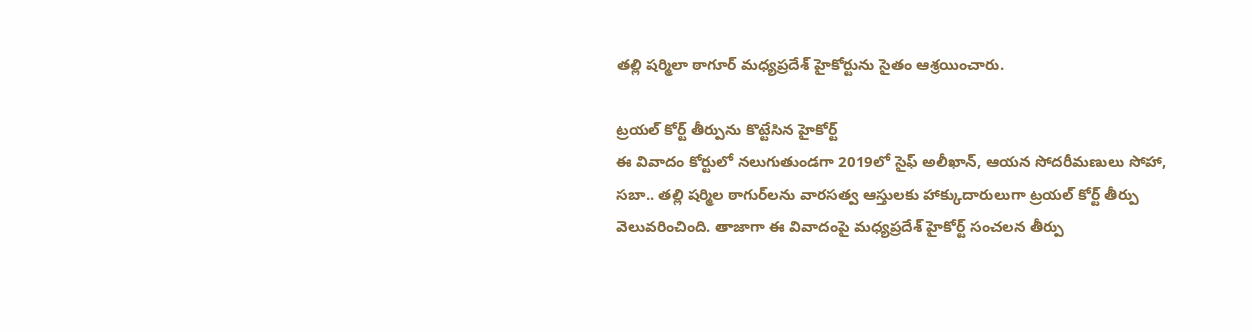తల్లి షర్మిలా ఠాగూర్ మధ్యప్రదేశ్ హైకోర్టును సైతం ఆశ్రయించారు.

ట్రయల్ కోర్ట్ తీర్పును కొట్టేసిన హైకోర్ట్
ఈ వివాదం కోర్టులో నలుగుతుండగా 2019లో సైఫ్ అలీఖాన్, ఆయన సోదరీమణులు సోహా, సబా.. తల్లి షర్మిల ఠాగుర్‌లను వారసత్వ ఆస్తులకు హాక్కుదారులుగా ట్రయల్ కోర్ట్ తీర్పు వెలువరించింది. తాజాగా ఈ వివాదంపై మధ్యప్రదేశ్ హైకోర్ట్ సంచలన తీర్పు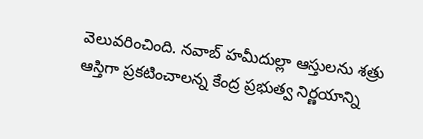వెలువరించింది. నవాబ్ హమీదుల్లా ఆస్తులను శత్రు ఆస్తిగా ప్రకటించాలన్న కేంద్ర ప్రభుత్వ నిర్ణయాన్ని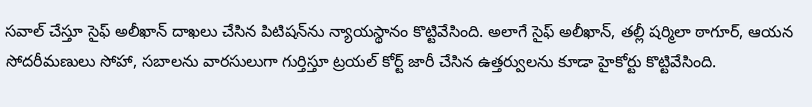సవాల్ చేస్తూ సైఫ్ అలీఖాన్ దాఖలు చేసిన పిటిషన్‌ను న్యాయస్థానం కొట్టివేసింది. అలాగే సైఫ్ అలీఖాన్, తల్లీ షర్మిలా ఠాగూర్, ఆయన సోదరీమణులు సోహా, సబాలను వారసులుగా గుర్తిస్తూ ట్రయల్ కోర్ట్ జారీ చేసిన ఉత్తర్వులను కూడా హైకోర్టు కొట్టివేసింది.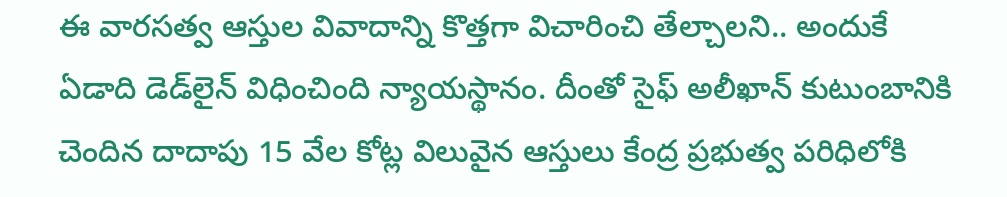ఈ వారసత్వ ఆస్తుల వివాదాన్ని కొత్తగా విచారించి తేల్చాలని.. అందుకే ఏడాది డెడ్‌లైన్ విధించింది న్యాయస్థానం. దీంతో సైఫ్ అలీఖాన్ కుటుంబానికి చెందిన దాదాపు 15 వేల కోట్ల విలువైన ఆస్తులు కేంద్ర ప్రభుత్వ పరిధిలోకి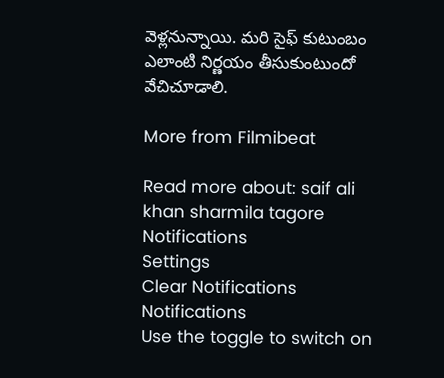వెళ్లనున్నాయి. మరి సైఫ్ కుటుంబం ఎలాంటి నిర్ణయం తీసుకుంటుందో వేచిచూడాలి.

More from Filmibeat

Read more about: saif ali khan sharmila tagore
Notifications
Settings
Clear Notifications
Notifications
Use the toggle to switch on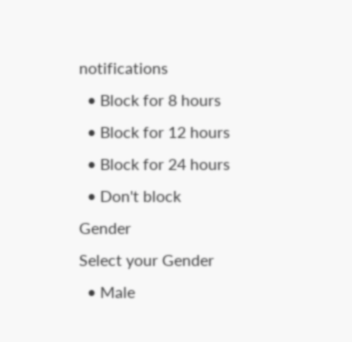notifications
  • Block for 8 hours
  • Block for 12 hours
  • Block for 24 hours
  • Don't block
Gender
Select your Gender
  • Male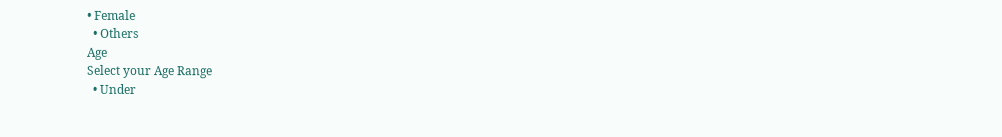• Female
  • Others
Age
Select your Age Range
  • Under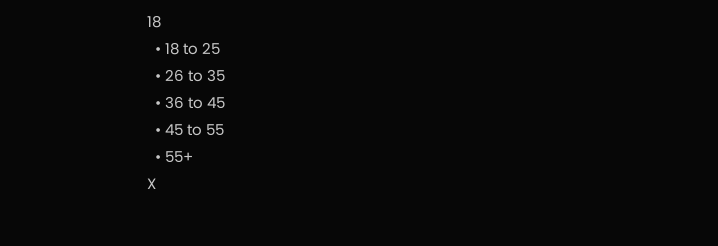18
  • 18 to 25
  • 26 to 35
  • 36 to 45
  • 45 to 55
  • 55+
X